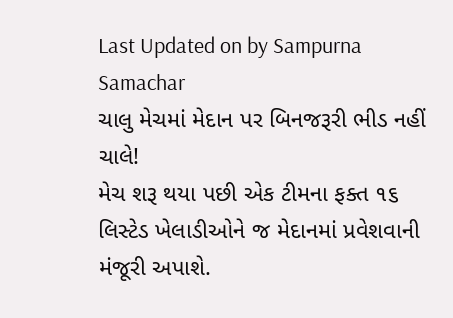Last Updated on by Sampurna Samachar
ચાલુ મેચમાં મેદાન પર બિનજરૂરી ભીડ નહીં ચાલે!
મેચ શરૂ થયા પછી એક ટીમના ફક્ત ૧૬ લિસ્ટેડ ખેલાડીઓને જ મેદાનમાં પ્રવેશવાની મંજૂરી અપાશે.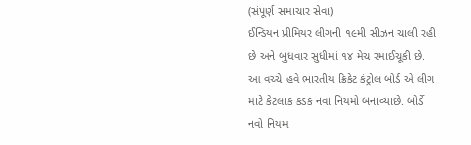(સંપૂર્ણ સમાચાર સેવા)
ઈન્ડિયન પ્રીમિયર લીગની ૧૯મી સીઝન ચાલી રહી છે અને બુધવાર સુધીમાં ૧૪ મેચ રમાઈચૂકી છે. આ વચ્ચે હવે ભારતીય ક્રિકેટ કંટ્રોલ બોર્ડ એ લીગ માટે કેટલાક કડક નવા નિયમો બનાવ્યાછે. બોર્ડે નવો નિયમ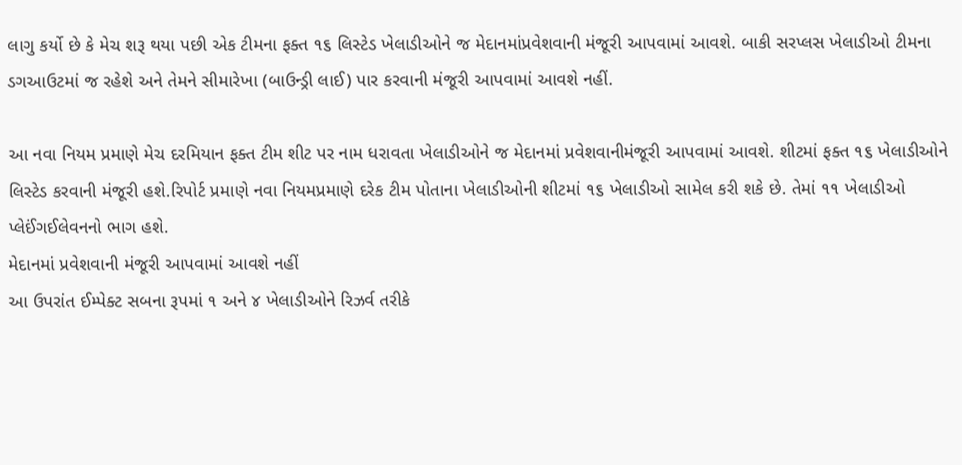લાગુ કર્યો છે કે મેચ શરૂ થયા પછી એક ટીમના ફક્ત ૧૬ લિસ્ટેડ ખેલાડીઓને જ મેદાનમાંપ્રવેશવાની મંજૂરી આપવામાં આવશે. બાકી સરપ્લસ ખેલાડીઓ ટીમના ડગઆઉટમાં જ રહેશે અને તેમને સીમારેખા (બાઉન્ડ્રી લાઈ) પાર કરવાની મંજૂરી આપવામાં આવશે નહીં.

આ નવા નિયમ પ્રમાણે મેચ દરમિયાન ફક્ત ટીમ શીટ પર નામ ધરાવતા ખેલાડીઓને જ મેદાનમાં પ્રવેશવાનીમંજૂરી આપવામાં આવશે. શીટમાં ફક્ત ૧૬ ખેલાડીઓને લિસ્ટેડ કરવાની મંજૂરી હશે.રિપોર્ટ પ્રમાણે નવા નિયમપ્રમાણે દરેક ટીમ પોતાના ખેલાડીઓની શીટમાં ૧૬ ખેલાડીઓ સામેલ કરી શકે છે. તેમાં ૧૧ ખેલાડીઓ પ્લેઈંગઈલેવનનો ભાગ હશે.
મેદાનમાં પ્રવેશવાની મંજૂરી આપવામાં આવશે નહીં
આ ઉપરાંત ઈમ્પેક્ટ સબના રૂપમાં ૧ અને ૪ ખેલાડીઓને રિઝર્વ તરીકે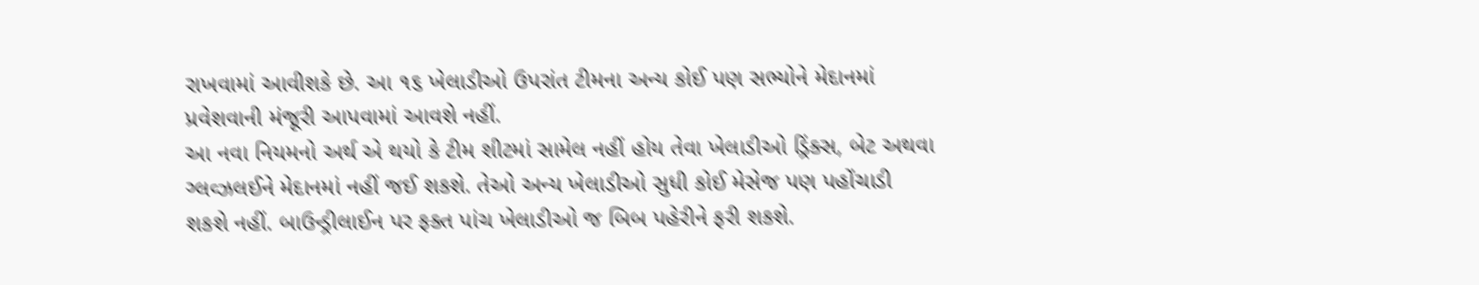રાખવામાં આવીશકે છે. આ ૧૬ ખેલાડીઓ ઉપરાંત ટીમના અન્ય કોઈ પણ સભ્યોને મેદાનમાં પ્રવેશવાની મંજૂરી આપવામાં આવશે નહીં.
આ નવા નિયમનો અર્થ એ થયો કે ટીમ શીટમાં સામેલ નહીં હોય તેવા ખેલાડીઓ ડ્રિંક્સ, બેટ અથવા ગ્લવ્ઝલઈને મેદાનમાં નહીં જઈ શકશે. તેઓ અન્ય ખેલાડીઓ સુધી કોઈ મેસેજ પણ પહોંચાડી શકશે નહીં. બાઉન્ડ્રીલાઈન પર ફક્ત પાંચ ખેલાડીઓ જ બિબ પહેરીને ફરી શકશે.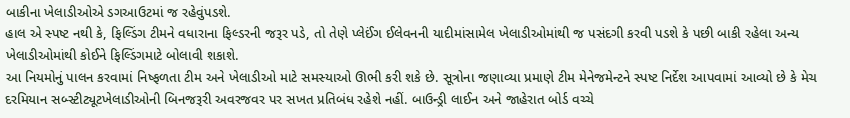બાકીના ખેલાડીઓએ ડગઆઉટમાં જ રહેવુંપડશે.
હાલ એ સ્પષ્ટ નથી કે, ફિલ્ડિંગ ટીમને વધારાના ફિલ્ડરની જરૂર પડે, તો તેણે પ્લેઈંગ ઈલેવનની યાદીમાંસામેલ ખેલાડીઓમાંથી જ પસંદગી કરવી પડશે કે પછી બાકી રહેલા અન્ય ખેલાડીઓમાંથી કોઈને ફિલ્ડિંગમાટે બોલાવી શકાશે.
આ નિયમોનું પાલન કરવામાં નિષ્ફળતા ટીમ અને ખેલાડીઓ માટે સમસ્યાઓ ઊભી કરી શકે છે. સૂત્રોના જણાવ્યા પ્રમાણે ટીમ મેનેજમેન્ટને સ્પષ્ટ નિર્દેશ આપવામાં આવ્યો છે કે મેચ દરમિયાન સબ્સ્ટીટ્યૂટખેલાડીઓની બિનજરૂરી અવરજવર પર સખત પ્રતિબંધ રહેશે નહીં. બાઉન્ડ્રી લાઈન અને જાહેરાત બોર્ડ વચ્ચે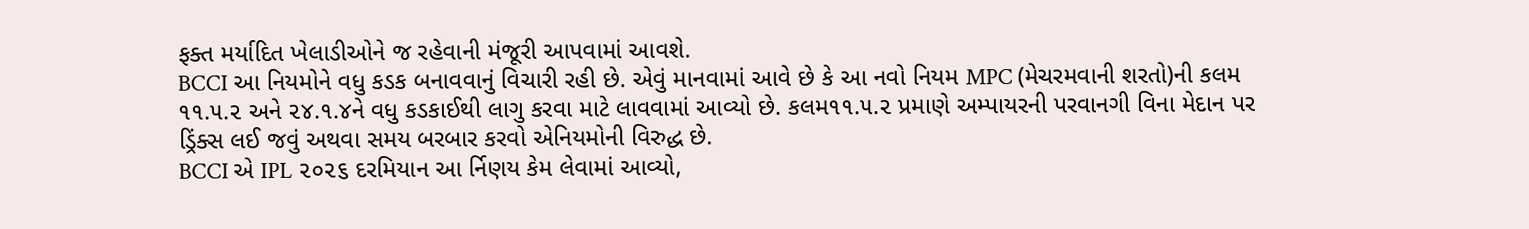ફક્ત મર્યાદિત ખેલાડીઓને જ રહેવાની મંજૂરી આપવામાં આવશે.
BCCI આ નિયમોને વધુ કડક બનાવવાનું વિચારી રહી છે. એવું માનવામાં આવે છે કે આ નવો નિયમ MPC (મેચરમવાની શરતો)ની કલમ ૧૧.૫.૨ અને ૨૪.૧.૪ને વધુ કડકાઈથી લાગુ કરવા માટે લાવવામાં આવ્યો છે. કલમ૧૧.૫.૨ પ્રમાણે અમ્પાયરની પરવાનગી વિના મેદાન પર ડ્રિંક્સ લઈ જવું અથવા સમય બરબાર કરવો એનિયમોની વિરુદ્ધ છે.
BCCI એ IPL ૨૦૨૬ દરમિયાન આ ર્નિણય કેમ લેવામાં આવ્યો,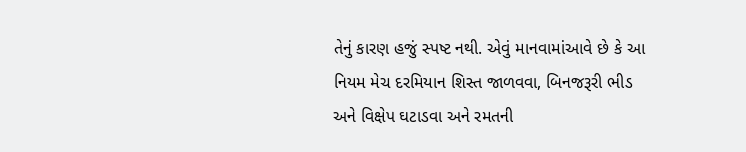તેનું કારણ હજું સ્પષ્ટ નથી. એવું માનવામાંઆવે છે કે આ નિયમ મેચ દરમિયાન શિસ્ત જાળવવા, બિનજરૂરી ભીડ અને વિક્ષેપ ઘટાડવા અને રમતની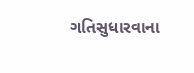ગતિસુધારવાના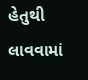હેતુથી લાવવામાં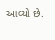આવ્યો છે.